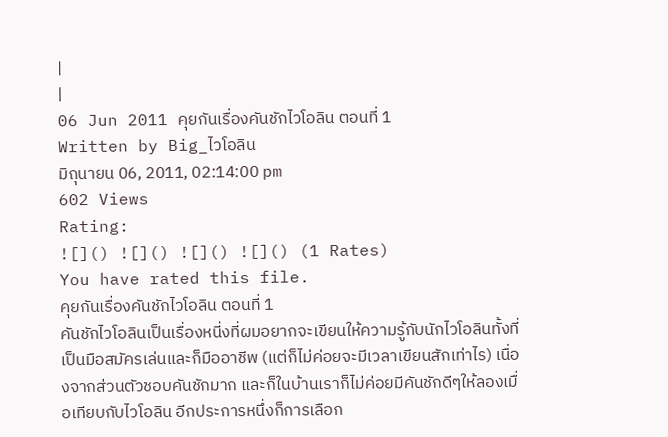|
|
06 Jun 2011 คุยกันเรื่องคันชักไวโอลิน ตอนที่ 1
Written by Big_ไวโอลิน
มิถุนายน 06, 2011, 02:14:00 pm
602 Views
Rating:
![]() ![]() ![]() ![]() (1 Rates)
You have rated this file.
คุยกันเรื่องคันชักไวโอลิน ตอนที่ 1
คันชักไวโอลินเป็นเรื่องหนี่งที่ผมอยากจะเขียนให้ความรู้กับนักไวโอลินทั้งที่เป็นมือสมัครเล่นและก็มืออาชีพ (แต่ก็ไม่ค่อยจะมีเวลาเขียนสักเท่าไร) เนื่องจากส่วนตัวชอบคันชักมาก และก็ในบ้านเราก็ไม่ค่อยมีคันชักดีๆให้ลองเมื่อเทียบกับไวโอลิน อีกประการหนึ่งก็การเลือก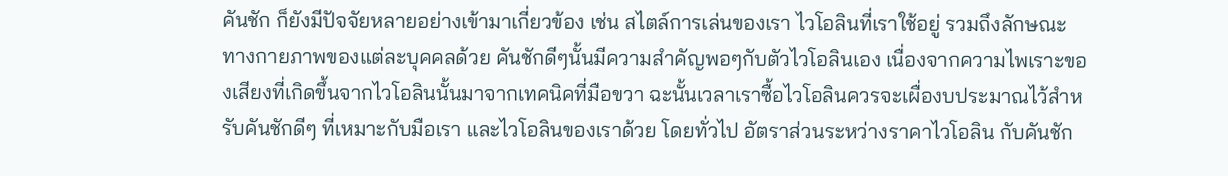คันชัก ก็ยังมีปัจจัยหลายอย่างเข้ามาเกี่ยวข้อง เช่น สไตล์การเล่นของเรา ไวโอลินที่เราใช้อยู่ รวมถึงลักษณะทางกายภาพของแต่ละบุคคลด้วย คันชักดีๆนั้นมีความสำคัญพอๆกับตัวไวโอลินเอง เนื่องจากความไพเราะของเสียงที่เกิดขึ้นจากไวโอลินนั้นมาจากเทคนิคที่มือขวา ฉะนั้นเวลาเราซื้อไวโอลินควรจะเผื่องบประมาณไว้สำหรับคันชักดีๆ ที่เหมาะกับมือเรา และไวโอลินของเราด้วย โดยทั่วไป อัตราส่วนระหว่างราคาไวโอลิน กับคันชัก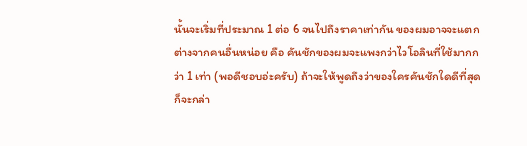นั้นจะเริ่มที่ประมาณ 1 ต่อ 6 จนไปถึงราคาเท่ากัน ของผมอาจจะแตกต่างจากคนอื่นหน่อย คือ คันชักของผมจะแพงกว่าไวโอลินที่ใช้มากกว่า 1 เท่า (พอดีชอบอ่ะครับ) ถ้าจะให้พูดถึงว่าของใครคันชักใดดีที่สุด ก็จะกล่า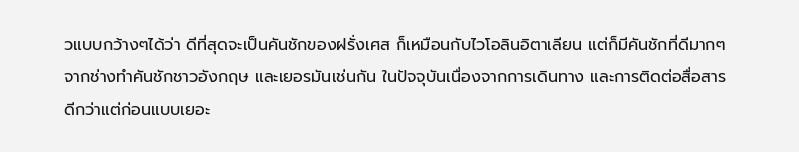วแบบกว้างๆได้ว่า ดีที่สุดจะเป็นคันชักของฝรั่งเศส ก็เหมือนกับไวโอลินอิตาเลียน แต่ก็มีคันชักที่ดีมากๆ จากช่างทำคันชักชาวอังกฤษ และเยอรมันเช่นกัน ในปัจจุบันเนื่องจากการเดินทาง และการติดต่อสื่อสารดีกว่าแต่ก่อนแบบเยอะ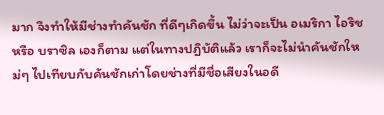มาก จึงทำให้มีช่างทำคันชัก ที่ดีๆเกิดขึ้น ไม่ว่าจะเป็น อเมริกา ไอริช หรือ บราซิล เองก็ตาม แต่ในทางปฎิบัติแล้ว เราก็จะไม่นำคันชักใหม่ๆ ไปเทียบกับคันชักเก่าโดยช่างที่มีชื่อเสียงในอดี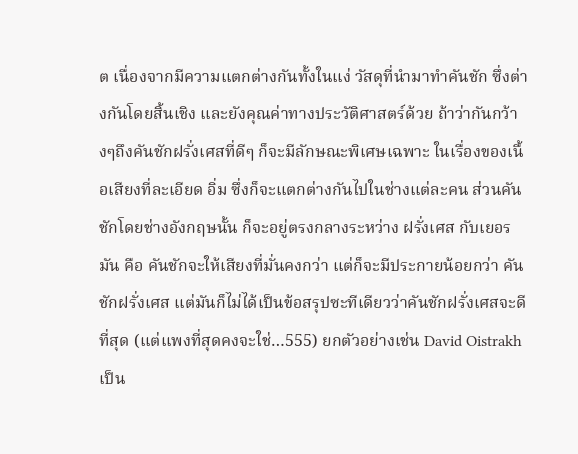ต เนื่องจากมีความแตกต่างกันทั้งในแง่ วัสดุที่นำมาทำคันชัก ซึ่งต่างกันโดยสิ้นเชิง และยังคุณค่าทางประวัติศาสตร์ด้วย ถ้าว่ากันกว้างๆถึงคันชักฝรั่งเศสที่ดีๆ ก็จะมีลักษณะพิเศษเฉพาะ ในเรื่องของเนื้อเสียงที่ละเอียด อิ่ม ซึ่งก็จะแตกต่างกันไปในช่างแต่ละคน ส่วนคันชักโดยช่างอังกฤษนั้น ก็จะอยู่ตรงกลางระหว่าง ฝรั่งเศส กับเยอรมัน คือ คันชักจะให้เสียงที่มั่นคงกว่า แต่ก็จะมีประกายน้อยกว่า คันชักฝรั่งเศส แต่มันก็ไม่ได้เป็นข้อสรุปซะทีเดียวว่าคันชักฝรั่งเศสจะดีที่สุด (แต่แพงที่สุดคงจะใช่…555) ยกตัวอย่างเช่น David Oistrakh เป็น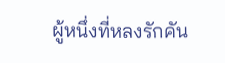ผู้หนึ่งที่หลงรักคัน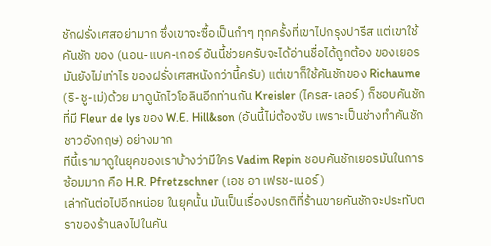ชักฝรั่งเศสอย่ามาก ซึ่งเขาจะซื้อเป็นกำๆ ทุกครั้งที่เขาไปกรุงปารีส แต่เขาใช้คันชัก ของ (นอน-แบค-เกอร์ อันนี้ช่วยครับจะได้อ่านชื่อได้ถูกต้อง ของเยอรมันยังไม่เท่าไร ของฝรั่งเศสหนังกว่านี้ครับ) แต่เขาก็ใช้คันชักของ Richaume (ริ-ชู-เม่)ด้วย มาดูนักไวโอลินอีกท่านกัน Kreisler (ไครส-เลอร์) ก็ชอบคันชัก ที่มี Fleur de lys ของ W.E. Hill&son (อันนี้ไม่ต้องซับ เพราะเป็นช่างทำคันชักชาวอังกฤษ) อย่างมาก
ทีนี้เรามาดูในยุคของเราบ้างว่ามีใคร Vadim Repin ชอบคันชักเยอรมันในการซ้อมมาก คือ H.R. Pfretzschner (เอช อา เฟรช-เนอร์)
เล่ากันต่อไปอีกหน่อย ในยุคนั้น มันเป็นเรื่องปรกติที่ร้านขายคันชักจะประทับตราของร้านลงไปในคัน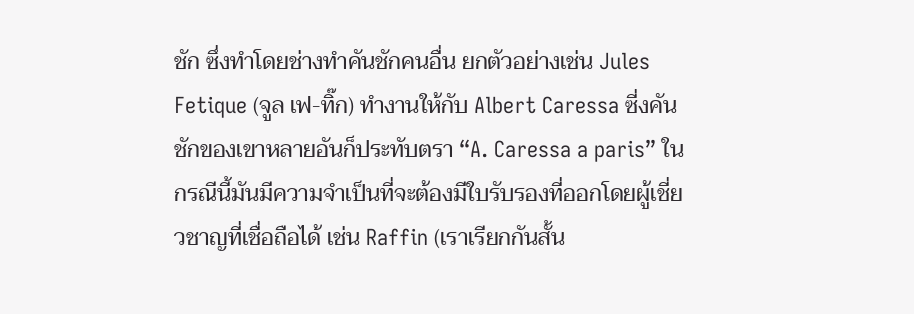ชัก ซึ่งทำโดยช่างทำคันชักคนอื่น ยกตัวอย่างเช่น Jules Fetique (จูล เฟ-ทิ๊ก) ทำงานให้กับ Albert Caressa ซี่งคันชักของเขาหลายอันก็ประทับตรา “A. Caressa a paris” ในกรณีนี้มันมีความจำเป็นที่จะต้องมีใบรับรองที่ออกโดยผู้เชี่ยวชาญที่เชื่อถือได้ เช่น Raffin (เราเรียกกันสั้น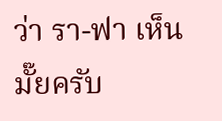ว่า รา-ฟา เห็นมั๊ยครับ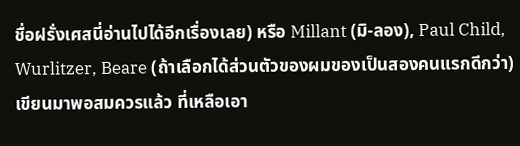ชื่อฝรั่งเศสนี่อ่านไปได้อีกเรื่องเลย) หรือ Millant (มิ-ลอง), Paul Child, Wurlitzer, Beare (ถ้าเลือกได้ส่วนตัวของผมของเป็นสองคนแรกดีกว่า) เขียนมาพอสมควรแล้ว ที่เหลือเอา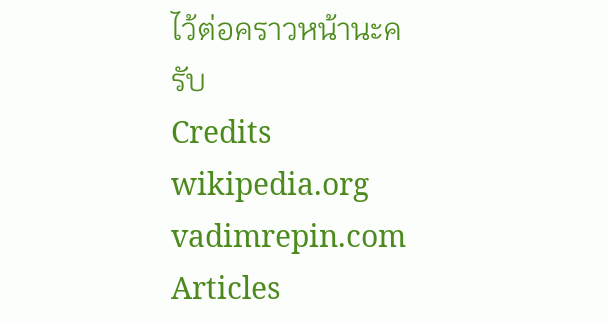ไว้ต่อคราวหน้านะครับ
Credits wikipedia.org vadimrepin.com Articles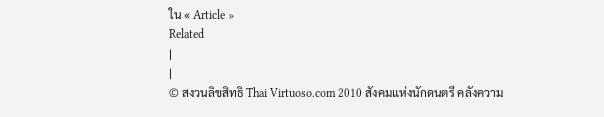ใน « Article »
Related
|
|
© สงวนลิขสิทธิ Thai Virtuoso.com 2010 สังคมแห่งนักดนตรี คลังความ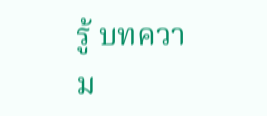รู้ บทความ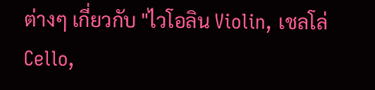ต่างๆ เกี่ยวกับ "ไวโอลิน Violin, เชลโล่ Cello,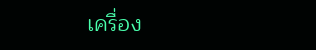เครื่อง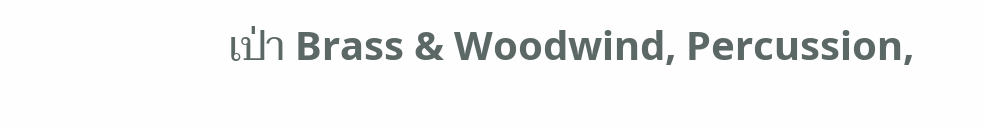เป่า Brass & Woodwind, Percussion,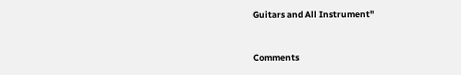Guitars and All Instrument"


Comments